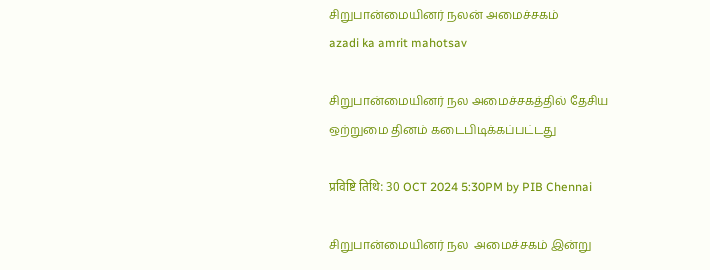சிறுபான்மையினர் நலன் அமைச்சகம்
azadi ka amrit mahotsav

சிறுபான்மையினர் நல அமைச்சகத்தில் தேசிய ஒற்றுமை தினம் கடைபிடிக்கப்பட்டது

प्रविष्टि तिथि: 30 OCT 2024 5:30PM by PIB Chennai

சிறுபான்மையினர் நல  அமைச்சகம் இன்று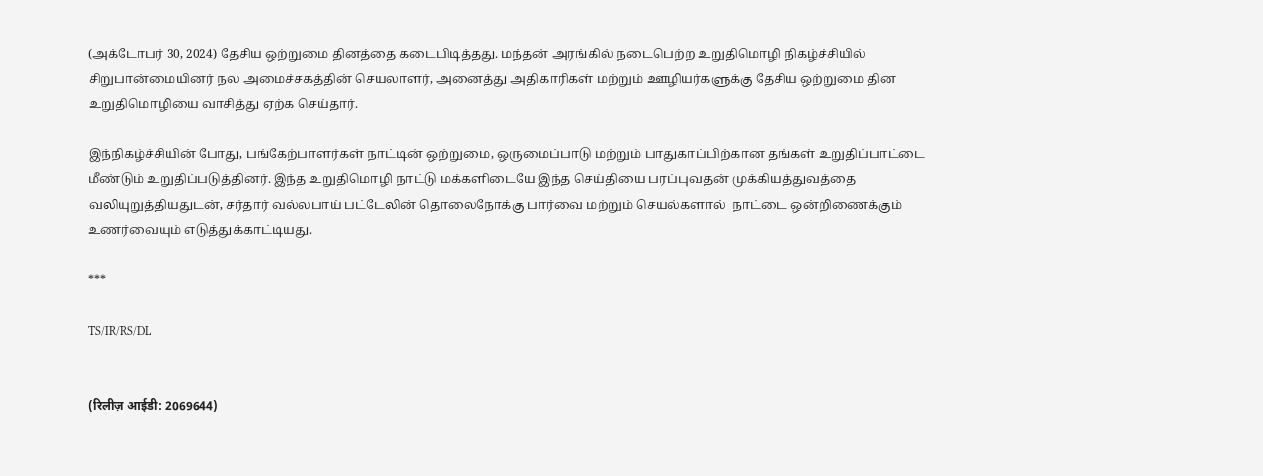(அக்டோபர் 30, 2024) தேசிய ஒற்றுமை தினத்தை கடைபிடித்தது. மந்தன் அரங்கில் நடைபெற்ற உறுதிமொழி நிகழ்ச்சியில் சிறுபான்மையினர் நல அமைச்சகத்தின் செயலாளர், அனைத்து அதிகாரிகள் மற்றும் ஊழியர்களுக்கு தேசிய ஒற்றுமை தின உறுதிமொழியை வாசித்து ஏற்க செய்தார்.

இந்நிகழ்ச்சியின் போது, பங்கேற்பாளர்கள் நாட்டின் ஒற்றுமை, ஒருமைப்பாடு மற்றும் பாதுகாப்பிற்கான தங்கள் உறுதிப்பாட்டை மீண்டும் உறுதிப்படுத்தினர். இந்த உறுதிமொழி நாட்டு மக்களிடையே இந்த செய்தியை பரப்புவதன் முக்கியத்துவத்தை வலியுறுத்தியதுடன், சர்தார் வல்லபாய் பட்டேலின் தொலைநோக்கு பார்வை மற்றும் செயல்களால்  நாட்டை ஒன்றிணைக்கும் உணர்வையும் எடுத்துக்காட்டியது.

***

TS/IR/RS/DL


(रिलीज़ आईडी: 2069644)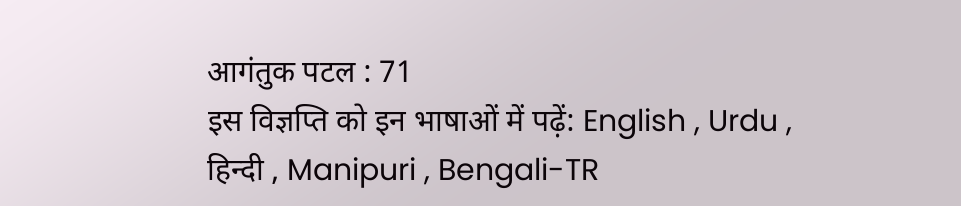आगंतुक पटल : 71
इस विज्ञप्ति को इन भाषाओं में पढ़ें: English , Urdu , हिन्दी , Manipuri , Bengali-TR